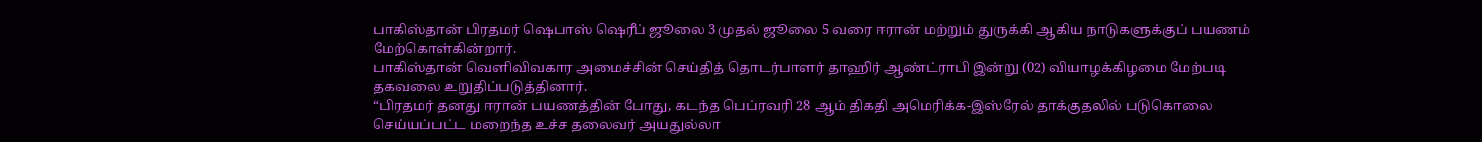பாகிஸ்தான் பிரதமர் ஷெபாஸ் ஷெரீப் ஜூலை 3 முதல் ஜூலை 5 வரை ஈரான் மற்றும் துருக்கி ஆகிய நாடுகளுக்குப் பயணம் மேற்கொள்கின்றார்.
பாகிஸ்தான் வெளிவிவகார அமைச்சின் செய்தித் தொடர்பாளர் தாஹிர் ஆண்ட்ராபி இன்று (02) வியாழக்கிழமை மேற்படி தகவலை உறுதிப்படுத்தினார்.
“பிரதமர் தனது ஈரான் பயணத்தின் போது, கடந்த பெப்ரவரி 28 ஆம் திகதி அமெரிக்க-இஸ்ரேல் தாக்குதலில் படுகொலை செய்யப்பட்ட மறைந்த உச்ச தலைவர் அயதுல்லா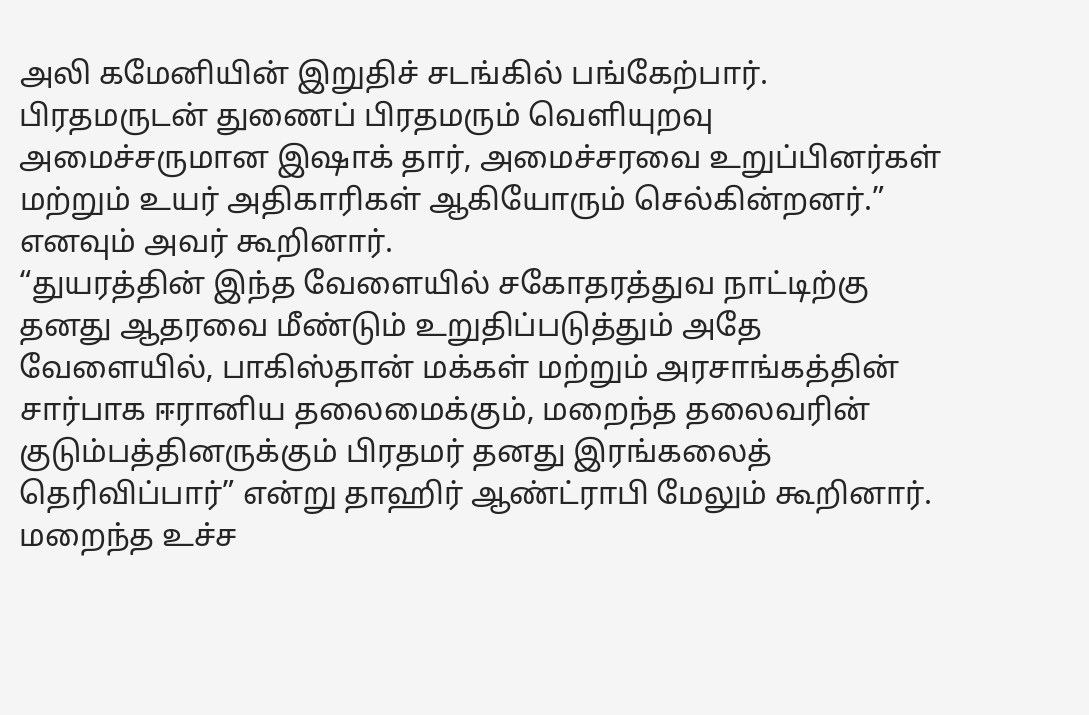அலி கமேனியின் இறுதிச் சடங்கில் பங்கேற்பார்.
பிரதமருடன் துணைப் பிரதமரும் வெளியுறவு அமைச்சருமான இஷாக் தார், அமைச்சரவை உறுப்பினர்கள் மற்றும் உயர் அதிகாரிகள் ஆகியோரும் செல்கின்றனர்.” எனவும் அவர் கூறினார்.
“துயரத்தின் இந்த வேளையில் சகோதரத்துவ நாட்டிற்கு தனது ஆதரவை மீண்டும் உறுதிப்படுத்தும் அதே வேளையில், பாகிஸ்தான் மக்கள் மற்றும் அரசாங்கத்தின் சார்பாக ஈரானிய தலைமைக்கும், மறைந்த தலைவரின் குடும்பத்தினருக்கும் பிரதமர் தனது இரங்கலைத் தெரிவிப்பார்” என்று தாஹிர் ஆண்ட்ராபி மேலும் கூறினார்.
மறைந்த உச்ச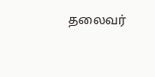தலைவர்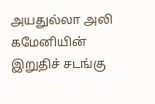அயதுல்லா அலி கமேனியின் இறுதிச் சடங்கு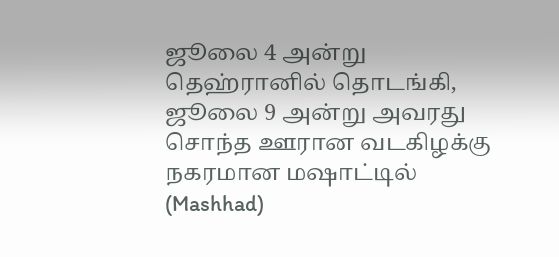ஜூலை 4 அன்று தெஹ்ரானில் தொடங்கி, ஜூலை 9 அன்று அவரது சொந்த ஊரான வடகிழக்கு நகரமான மஷாட்டில் (Mashhad)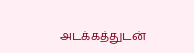அடக்கத்துடன்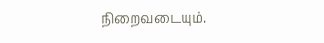நிறைவடையும்.